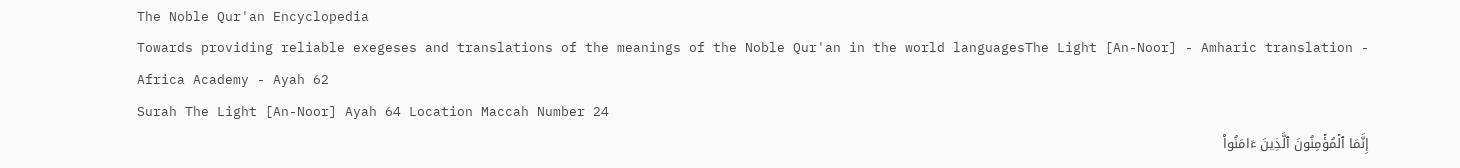The Noble Qur'an Encyclopedia
Towards providing reliable exegeses and translations of the meanings of the Noble Qur'an in the world languagesThe Light [An-Noor] - Amharic translation - Africa Academy - Ayah 62
Surah The Light [An-Noor] Ayah 64 Location Maccah Number 24
إِنَّمَا ٱلۡمُؤۡمِنُونَ ٱلَّذِينَ ءَامَنُواْ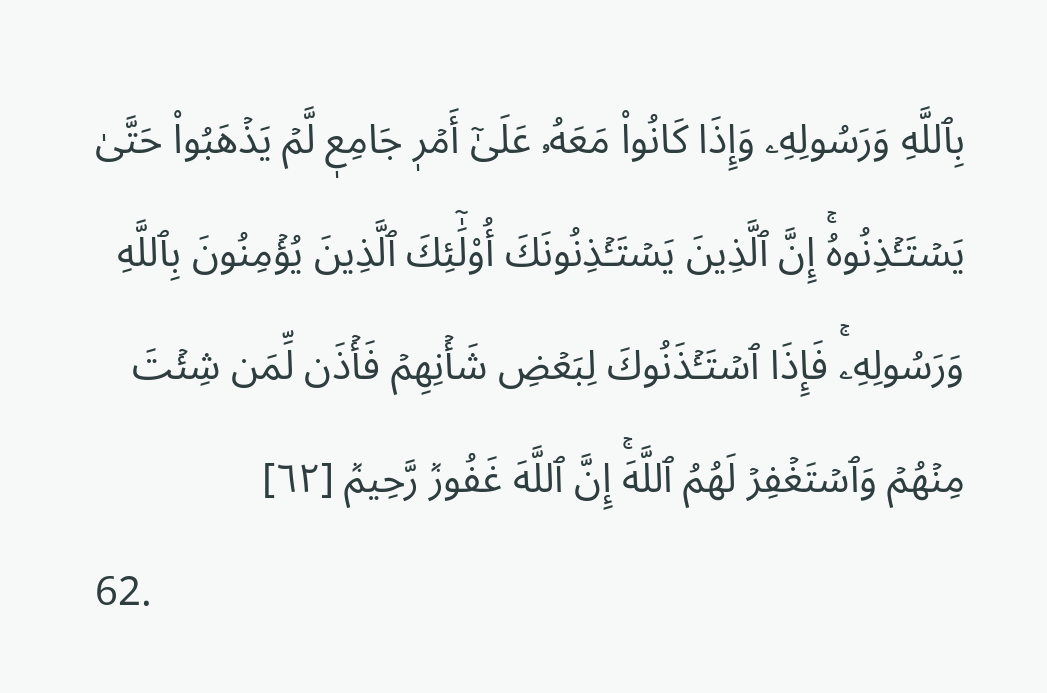بِٱللَّهِ وَرَسُولِهِۦ وَإِذَا كَانُواْ مَعَهُۥ عَلَىٰٓ أَمۡرٖ جَامِعٖ لَّمۡ يَذۡهَبُواْ حَتَّىٰ يَسۡتَـٔۡذِنُوهُۚ إِنَّ ٱلَّذِينَ يَسۡتَـٔۡذِنُونَكَ أُوْلَٰٓئِكَ ٱلَّذِينَ يُؤۡمِنُونَ بِٱللَّهِ وَرَسُولِهِۦۚ فَإِذَا ٱسۡتَـٔۡذَنُوكَ لِبَعۡضِ شَأۡنِهِمۡ فَأۡذَن لِّمَن شِئۡتَ مِنۡهُمۡ وَٱسۡتَغۡفِرۡ لَهُمُ ٱللَّهَۚ إِنَّ ٱللَّهَ غَفُورٞ رَّحِيمٞ [٦٢]
62.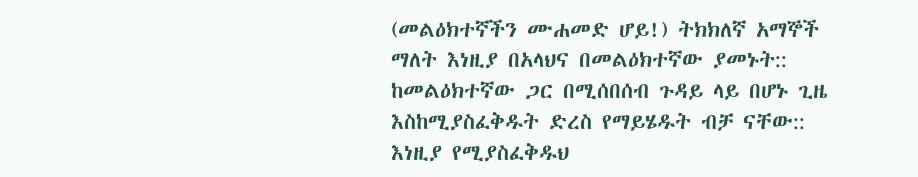(መልዕክተኛችን ሙሐመድ ሆይ!) ትክክለኛ አማኞች ማለት እነዚያ በአላህና በመልዕክተኛው ያመኑት:: ከመልዕክተኛው ጋር በሚሰበሰብ ጉዳይ ላይ በሆኑ ጊዜ እስከሚያስፈቅዱት ድረስ የማይሄዱት ብቻ ናቸው:: እነዚያ የሚያስፈቅዱህ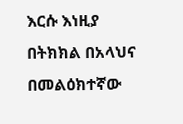እርሱ እነዚያ በትክክል በአላህና በመልዕክተኛው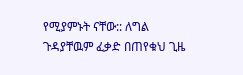የሚያምኑት ናቸው:: ለግል ጉዳያቸዉም ፈቃድ በጠየቁህ ጊዜ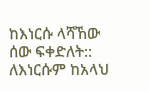ከእነርሱ ላሻኸው ሰው ፍቀድለት:: ለእነርሱም ከአላህ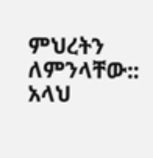ምህረትን ለምንላቸው:: አላህ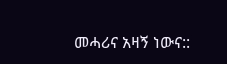መሓሪና አዛኝ ነውና::